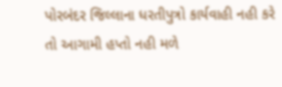પોરબંદર જિલ્લાના ધરતીપુત્રો કાર્યવાહી નહી કરે તો આગામી હપ્તો નહી મળે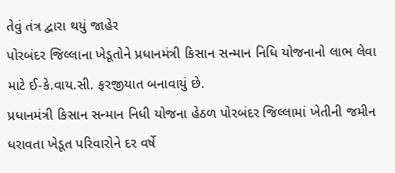તેવું તંત્ર દ્વારા થયું જાહેર
પોરબંદર જિલ્લાના ખેડૂતોને પ્રધાનમંત્રી કિસાન સન્માન નિધિ યોજનાનો લાભ લેવા માટે ઈ-કે.વાય.સી. ફરજીયાત બનાવાયું છે.
પ્રધાનમંત્રી કિસાન સન્માન નિધી યોજના હેઠળ પોરબંદર જિલ્લામાં ખેતીની જમીન ધરાવતા ખેડૂત પરિવારોને દર વર્ષે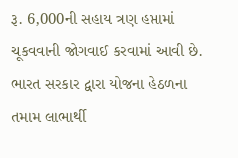રૂ. 6,000ની સહાય ત્રણ હપ્તામાં ચૂકવવાની જોગવાઈ કરવામાં આવી છે. ભારત સરકાર દ્વારા યોજના હેઠળના તમામ લાભાર્થી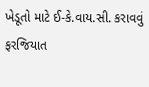ખેડૂતો માટે ઈ-કે.વાય.સી. કરાવવું ફરજિયાત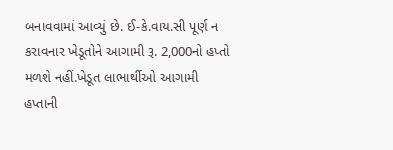બનાવવામાં આવ્યું છે. ઈ-કે.વાય.સી પૂર્ણ ન કરાવનાર ખેડૂતોને આગામી રૂ. 2,000નો હપ્તો મળશે નહીં.ખેડૂત લાભાર્થીઓ આગામી હપ્તાની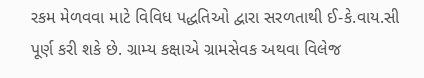રકમ મેળવવા માટે વિવિધ પદ્ધતિઓ દ્વારા સરળતાથી ઈ-કે.વાય.સી પૂર્ણ કરી શકે છે. ગ્રામ્ય કક્ષાએ ગ્રામસેવક અથવા વિલેજ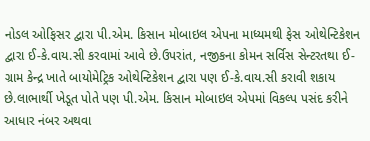નોડલ ઓફિસર દ્વારા પી.એમ. કિસાન મોબાઇલ એપના માધ્યમથી ફેસ ઓથેન્ટિકેશન દ્વારા ઈ-કે.વાય.સી કરવામાં આવે છે.ઉપરાંત, નજીકના કોમન સર્વિસ સેન્ટરતથા ઈ-ગ્રામ કેન્દ્ર ખાતે બાયોમેટ્રિક ઓથેન્ટિકેશન દ્વારા પણ ઈ-કે.વાય.સી કરાવી શકાય છે.લાભાર્થી ખેડૂત પોતે પણ પી.એમ. કિસાન મોબાઇલ એપમાં વિકલ્પ પસંદ કરીને આધાર નંબર અથવા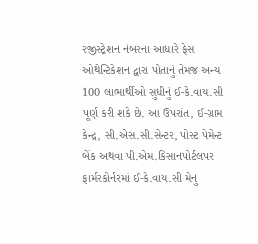રજીસ્ટ્રેશન નંબરના આધારે ફેસ ઓથેન્ટિકેશન દ્વારા પોતાનું તેમજ અન્ય 100 લાભાર્થીઓ સુધીનું ઈ-કે.વાય.સી પૂર્ણ કરી શકે છે. આ ઉપરાંત, ઈ-ગ્રામ કેન્દ્ર, સી.એસ.સી.સેન્ટર, પોસ્ટ પેમેન્ટ બેંક અથવા પી.એમ.કિસાનપોર્ટલપર ફાર્મરકોર્નરમાં ઈ-કે.વાય.સી મેનુ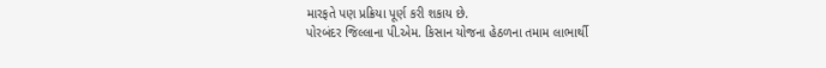મારફતે પણ પ્રક્રિયા પૂર્ણ કરી શકાય છે.
પોરબંદર જિલ્લાના પી.એમ. કિસાન યોજના હેઠળના તમામ લાભાર્થી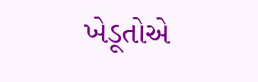ખેડૂતોએ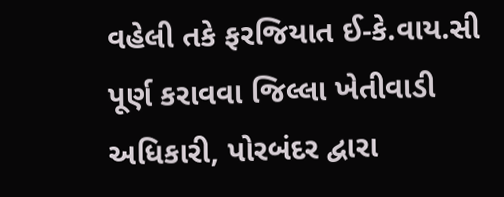વહેલી તકે ફરજિયાત ઈ-કે.વાય.સી પૂર્ણ કરાવવા જિલ્લા ખેતીવાડી અધિકારી, પોરબંદર દ્વારા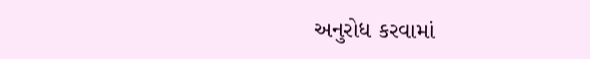અનુરોધ કરવામાં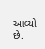આવ્યો છે.